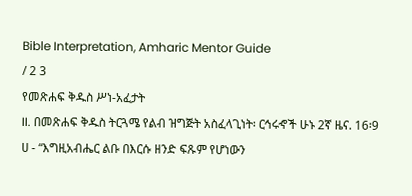Bible Interpretation, Amharic Mentor Guide
/ 2 3
የመጽሐፍ ቅዱስ ሥነ-አፈታት
II. በመጽሐፍ ቅዱስ ትርጓሜ የልብ ዝግጅት አስፈላጊነት፡ ርኅሩኆች ሁኑ 2ኛ ዜና. 16፡9 ሀ - “እግዚአብሔር ልቡ በእርሱ ዘንድ ፍጹም የሆነውን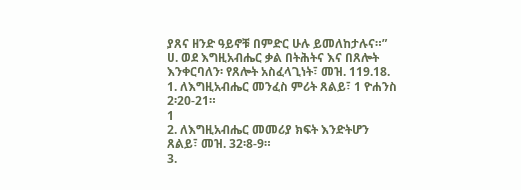ያጸና ዘንድ ዓይኖቹ በምድር ሁሉ ይመለከታሉና።”
ሀ. ወደ እግዚአብሔር ቃል በትሕትና እና በጸሎት እንቀርባለን፡ የጸሎት አስፈላጊነት፣ መዝ. 119.18.
1. ለእግዚአብሔር መንፈስ ምሪት ጸልይ፣ 1 ዮሐንስ 2፡20-21።
1
2. ለእግዚአብሔር መመሪያ ክፍት እንድትሆን ጸልይ፣ መዝ. 32፡8-9።
3.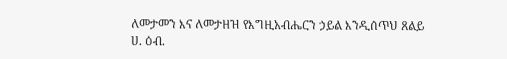ለመታመን እና ለመታዘዝ የእግዚአብሔርን ኃይል እንዲሰጥህ ጸልይ
ሀ. ዕብ.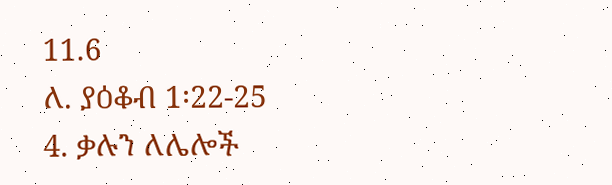11.6
ለ. ያዕቆብ 1፡22-25
4. ቃሉን ለሌሎች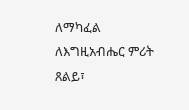ለማካፈል ለእግዚአብሔር ምሪት ጸልይ፣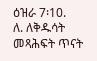ዕዝራ 7፡10.
ለ. ለቅዱሳት መጻሕፍት ጥናት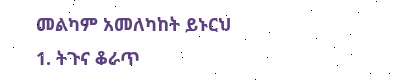መልካም አመለካከት ይኑርህ
1. ትጉና ቆራጥ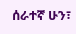ሰራተኛ ሁን፣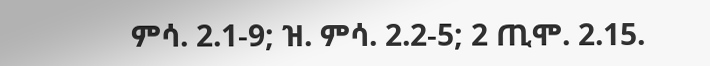ምሳ. 2.1-9; ዝ. ምሳ. 2.2-5; 2 ጢሞ. 2.15.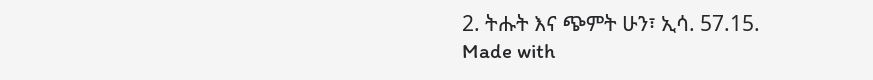2. ትሑት እና ጭምት ሁን፣ ኢሳ. 57.15.
Made with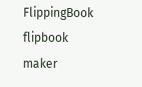FlippingBook flipbook maker